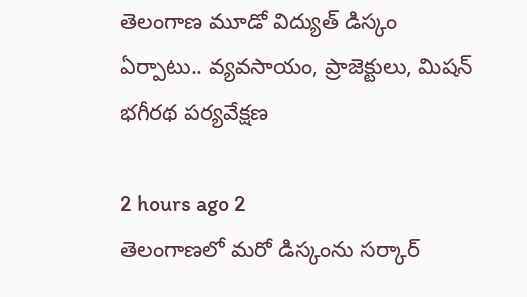తెలంగాణ మూడో విద్యుత్ డిస్కం ఏర్పాటు.. వ్యవసాయం, ప్రాజెక్టులు, మిషన్ భగీరథ పర్యవేక్షణ

2 hours ago 2
తెలంగాణలో మరో డిస్కంను సర్కార్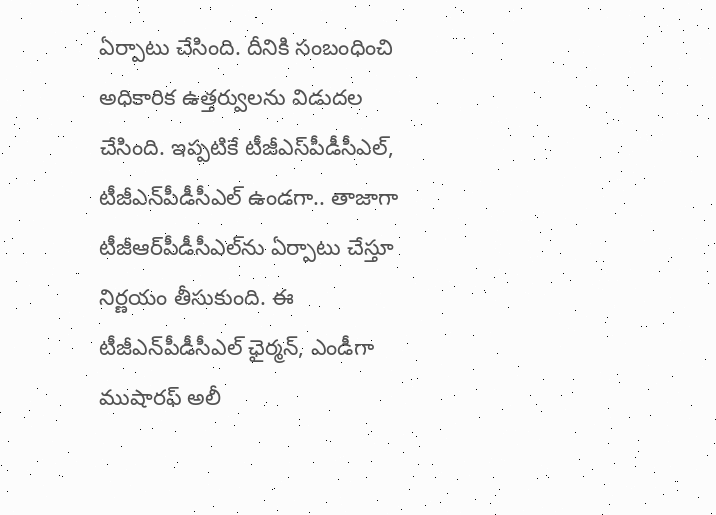ఏర్పాటు చేసింది. దీనికి సంబంధించి అధికారిక ఉత్తర్వులను విడుదల చేసింది. ఇప్పటికే టీజీఎస్‌పీడీసీఎల్, టీజీఎన్‌పీడీసీఎల్ ఉండగా.. తాజాగా టీజీఆర్‌పీడీసీఎల్‌ను ఏర్పాటు చేస్తూ నిర్ణయం తీసుకుంది. ఈ టీజీఎన్‌పీడీసీఎల్ ఛైర్మన్, ఎండీగా ముషారఫ్ అలీ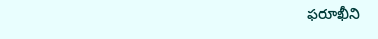ఫరూఖీని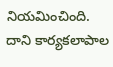నియమించింది. దాని కార్యకలాపాల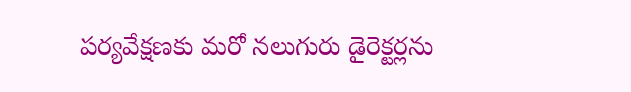పర్యవేక్షణకు మరో నలుగురు డైరెక్టర్లను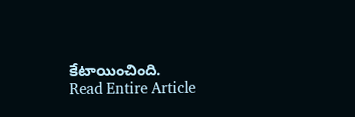కేటాయించింది.
Read Entire Article